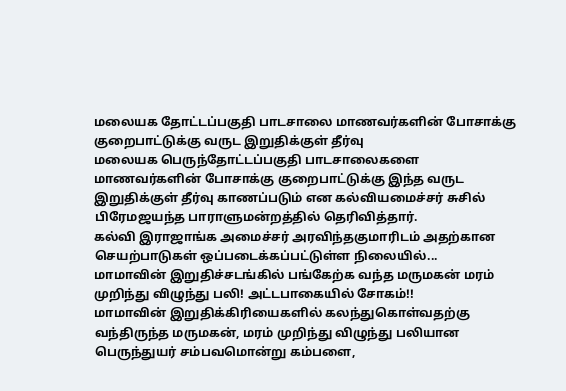மலையக தோட்டப்பகுதி பாடசாலை மாணவர்களின் போசாக்கு குறைபாட்டுக்கு வருட இறுதிக்குள் தீர்வு
மலையக பெருந்தோட்டப்பகுதி பாடசாலைகளை மாணவர்களின் போசாக்கு குறைபாட்டுக்கு இந்த வருட இறுதிக்குள் தீர்வு காணப்படும் என கல்வியமைச்சர் சுசில் பிரேமஜயந்த பாராளுமன்றத்தில் தெரிவித்தார்.
கல்வி இராஜாங்க அமைச்சர் அரவிந்தகுமாரிடம் அதற்கான செயற்பாடுகள் ஒப்படைக்கப்பட்டுள்ள நிலையில்...
மாமாவின் இறுதிச்சடங்கில் பங்கேற்க வந்த மருமகன் மரம் முறிந்து விழுந்து பலி! அட்டபாகையில் சோகம்!!
மாமாவின் இறுதிக்கிரியைகளில் கலந்துகொள்வதற்கு வந்திருந்த மருமகன், மரம் முறிந்து விழுந்து பலியான பெருந்துயர் சம்பவமொன்று கம்பளை,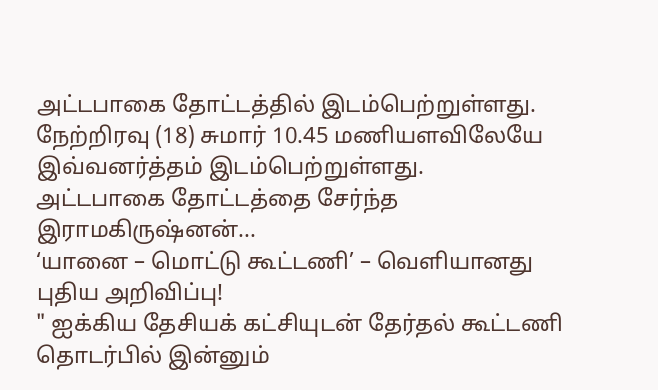அட்டபாகை தோட்டத்தில் இடம்பெற்றுள்ளது.
நேற்றிரவு (18) சுமார் 10.45 மணியளவிலேயே இவ்வனர்த்தம் இடம்பெற்றுள்ளது.
அட்டபாகை தோட்டத்தை சேர்ந்த இராமகிருஷ்னன்...
‘யானை – மொட்டு கூட்டணி’ – வெளியானது புதிய அறிவிப்பு!
" ஐக்கிய தேசியக் கட்சியுடன் தேர்தல் கூட்டணி தொடர்பில் இன்னும்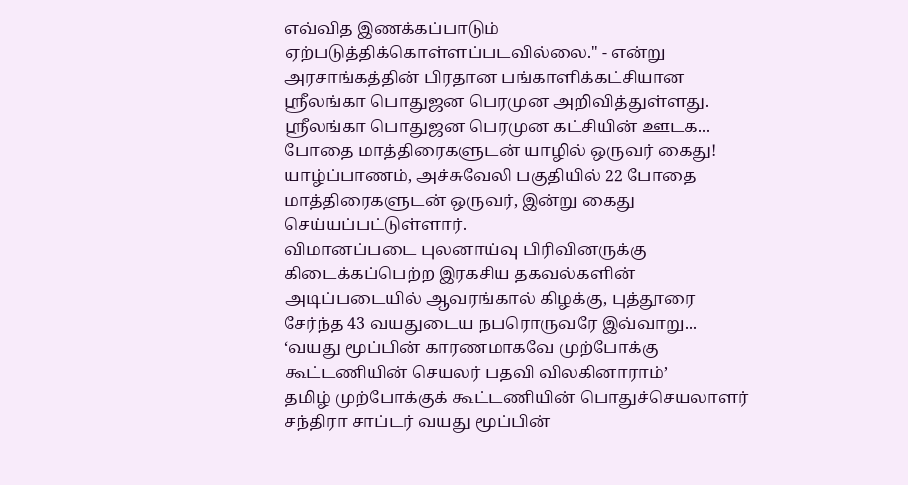எவ்வித இணக்கப்பாடும் ஏற்படுத்திக்கொள்ளப்படவில்லை." - என்று அரசாங்கத்தின் பிரதான பங்காளிக்கட்சியான ஶ்ரீலங்கா பொதுஜன பெரமுன அறிவித்துள்ளது.
ஶ்ரீலங்கா பொதுஜன பெரமுன கட்சியின் ஊடக...
போதை மாத்திரைகளுடன் யாழில் ஒருவர் கைது!
யாழ்ப்பாணம், அச்சுவேலி பகுதியில் 22 போதை மாத்திரைகளுடன் ஒருவர், இன்று கைது செய்யப்பட்டுள்ளார்.
விமானப்படை புலனாய்வு பிரிவினருக்கு கிடைக்கப்பெற்ற இரகசிய தகவல்களின் அடிப்படையில் ஆவரங்கால் கிழக்கு, புத்தூரை சேர்ந்த 43 வயதுடைய நபரொருவரே இவ்வாறு...
‘வயது மூப்பின் காரணமாகவே முற்போக்கு கூட்டணியின் செயலர் பதவி விலகினாராம்’
தமிழ் முற்போக்குக் கூட்டணியின் பொதுச்செயலாளர் சந்திரா சாப்டர் வயது மூப்பின்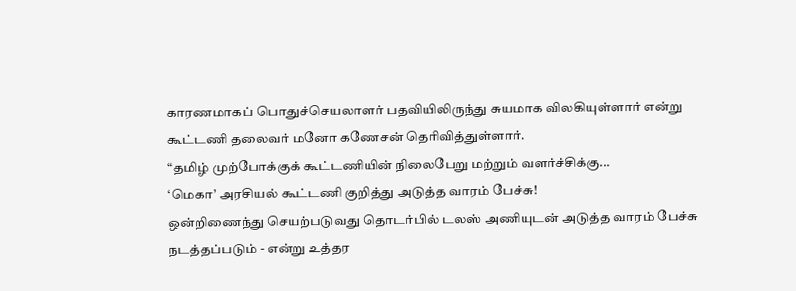காரணமாகப் பொதுச்செயலாளர் பதவியிலிருந்து சுயமாக விலகியுள்ளார் என்று கூட்டணி தலைவர் மனோ கணேசன் தெரிவித்துள்ளார்.
“தமிழ் முற்போக்குக் கூட்டணியின் நிலைபேறு மற்றும் வளர்ச்சிக்கு...
‘மெகா’ அரசியல் கூட்டணி குறித்து அடுத்த வாரம் பேச்சு!
ஒன்றிணைந்து செயற்படுவது தொடர்பில் டலஸ் அணியுடன் அடுத்த வாரம் பேச்சு நடத்தப்படும் - என்று உத்தர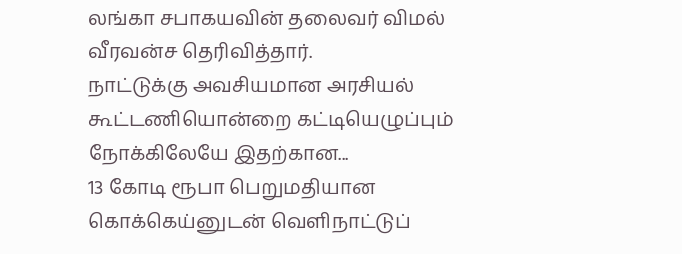லங்கா சபாகயவின் தலைவர் விமல் வீரவன்ச தெரிவித்தார்.
நாட்டுக்கு அவசியமான அரசியல் கூட்டணியொன்றை கட்டியெழுப்பும் நோக்கிலேயே இதற்கான...
13 கோடி ரூபா பெறுமதியான கொக்கெய்னுடன் வெளிநாட்டுப்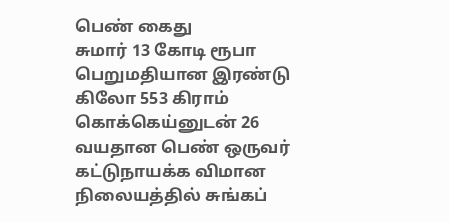பெண் கைது
சுமார் 13 கோடி ரூபா பெறுமதியான இரண்டு கிலோ 553 கிராம் கொக்கெய்னுடன் 26 வயதான பெண் ஒருவர் கட்டுநாயக்க விமான நிலையத்தில் சுங்கப்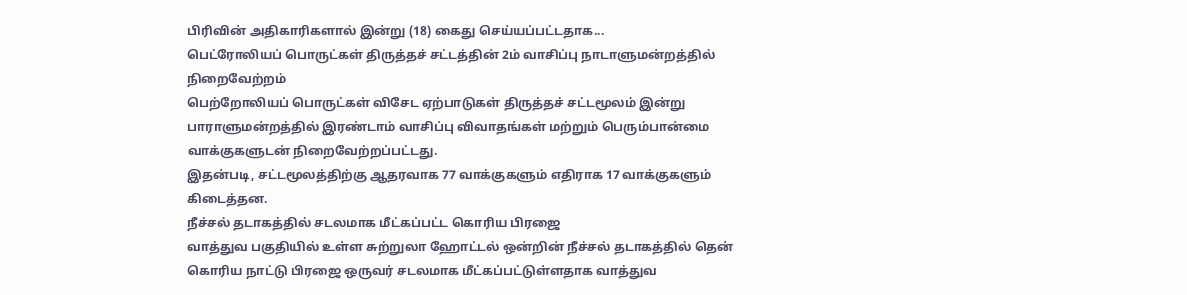பிரிவின் அதிகாரிகளால் இன்று (18) கைது செய்யப்பட்டதாக...
பெட்ரோலியப் பொருட்கள் திருத்தச் சட்டத்தின் 2ம் வாசிப்பு நாடாளுமன்றத்தில் நிறைவேற்றம்
பெற்றோலியப் பொருட்கள் விசேட ஏற்பாடுகள் திருத்தச் சட்டமூலம் இன்று பாராளுமன்றத்தில் இரண்டாம் வாசிப்பு விவாதங்கள் மற்றும் பெரும்பான்மை வாக்குகளுடன் நிறைவேற்றப்பட்டது.
இதன்படி, சட்டமூலத்திற்கு ஆதரவாக 77 வாக்குகளும் எதிராக 17 வாக்குகளும் கிடைத்தன.
நீச்சல் தடாகத்தில் சடலமாக மீட்கப்பட்ட கொரிய பிரஜை
வாத்துவ பகுதியில் உள்ள சுற்றுலா ஹோட்டல் ஒன்றின் நீச்சல் தடாகத்தில் தென் கொரிய நாட்டு பிரஜை ஒருவர் சடலமாக மீட்கப்பட்டுள்ளதாக வாத்துவ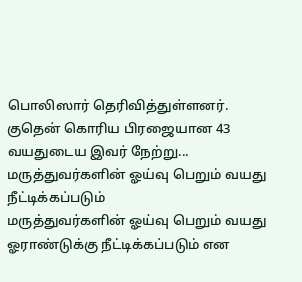பொலிஸார் தெரிவித்துள்ளனர்.
குதென் கொரிய பிரஜையான 43 வயதுடைய இவர் நேற்று...
மருத்துவர்களின் ஓய்வு பெறும் வயது நீட்டிக்கப்படும்
மருத்துவர்களின் ஓய்வு பெறும் வயது ஓராண்டுக்கு நீட்டிக்கப்படும் என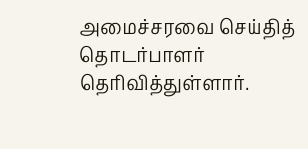அமைச்சரவை செய்தித் தொடர்பாளர் தெரிவித்துள்ளார்.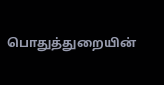பொதுத்துறையின்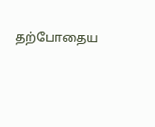தற்போதைய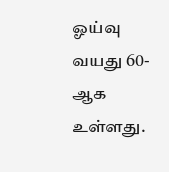ஓய்வு வயது 60-ஆக உள்ளது.